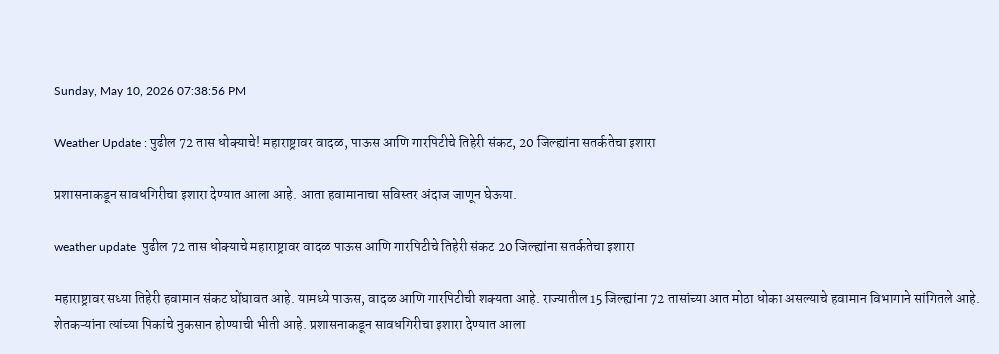Sunday, May 10, 2026 07:38:56 PM

Weather Update : पुढील 72 तास धोक्याचे! महाराष्ट्रावर वादळ, पाऊस आणि गारपिटीचे तिहेरी संकट, 20 जिल्ह्यांना सतर्कतेचा इशारा

प्रशासनाकडून सावधगिरीचा इशारा देण्यात आला आहे. आता हवामानाचा सविस्तर अंदाज जाणून घेऊया.

weather update  पुढील 72 तास धोक्याचे महाराष्ट्रावर वादळ पाऊस आणि गारपिटीचे तिहेरी संकट 20 जिल्ह्यांना सतर्कतेचा इशारा

महाराष्ट्रावर सध्या तिहेरी हवामान संकट घोंघावत आहे. यामध्ये पाऊस, वादळ आणि गारपिटीची शक्यता आहे. राज्यातील 15 जिल्ह्यांना 72 तासांच्या आत मोठा धोका असल्याचे हवामान विभागाने सांगितले आहे. शेतकऱ्यांना त्यांच्या पिकांचे नुकसान होण्याची भीती आहे. प्रशासनाकडून सावधगिरीचा इशारा देण्यात आला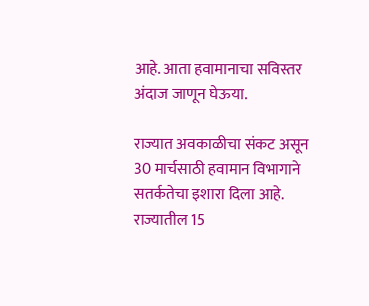आहे. आता हवामानाचा सविस्तर अंदाज जाणून घेऊया.

राज्यात अवकाळीचा संकट असून 30 मार्चसाठी हवामान विभागाने सतर्कतेचा इशारा दिला आहे. राज्यातील 15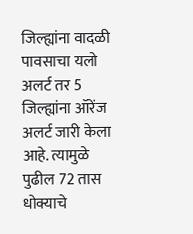जिल्ह्यांना वादळी पावसाचा यलो अलर्ट तर 5 जिल्ह्यांना ऑरेंज अलर्ट जारी केला आहे. त्यामुळे पुढील 72 तास धोक्याचे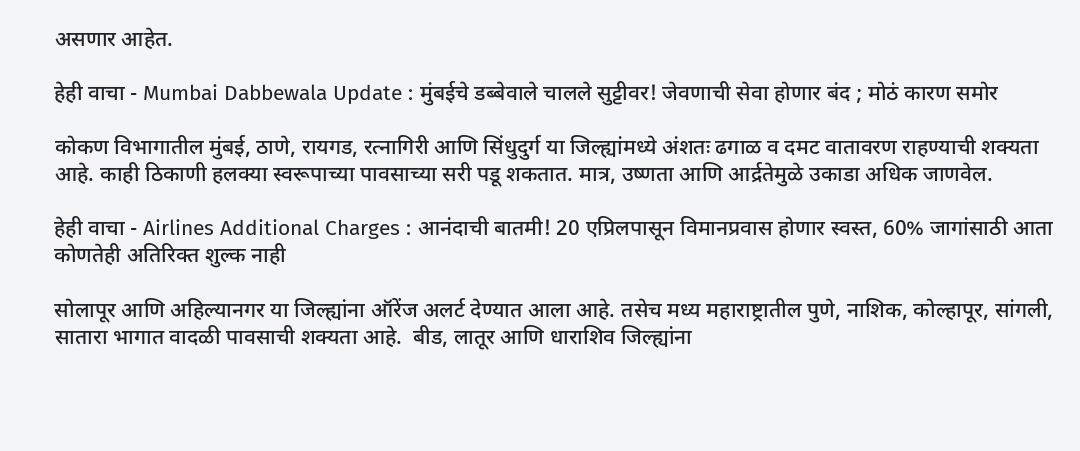असणार आहेत.

हेही वाचा - Mumbai Dabbewala Update : मुंबईचे डब्बेवाले चालले सुट्टीवर! जेवणाची सेवा होणार बंद ; मोठं कारण समोर

कोकण विभागातील मुंबई, ठाणे, रायगड, रत्नागिरी आणि सिंधुदुर्ग या जिल्ह्यांमध्ये अंशतः ढगाळ व दमट वातावरण राहण्याची शक्यता आहे. काही ठिकाणी हलक्या स्वरूपाच्या पावसाच्या सरी पडू शकतात. मात्र, उष्णता आणि आर्द्रतेमुळे उकाडा अधिक जाणवेल.

हेही वाचा - Airlines Additional Charges : आनंदाची बातमी! 20 एप्रिलपासून विमानप्रवास होणार स्वस्त, 60% जागांसाठी आता कोणतेही अतिरिक्त शुल्क नाही

सोलापूर आणि अहिल्यानगर या जिल्ह्यांना ऑरेंज अलर्ट देण्यात आला आहे. तसेच मध्य महाराष्ट्रातील पुणे, नाशिक, कोल्हापूर, सांगली, सातारा भागात वादळी पावसाची शक्यता आहे.  बीड, लातूर आणि धाराशिव जिल्ह्यांना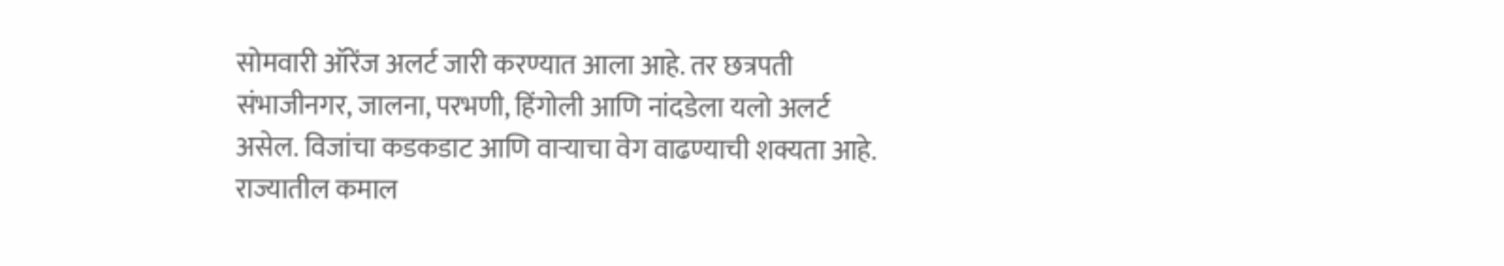सोमवारी ऑरेंज अलर्ट जारी करण्यात आला आहे. तर छत्रपती संभाजीनगर, जालना, परभणी, हिंगोली आणि नांदडेला यलो अलर्ट असेल. विजांचा कडकडाट आणि वाऱ्याचा वेग वाढण्याची शक्यता आहे.  राज्यातील कमाल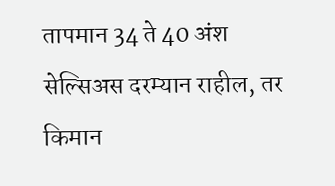तापमान 34 ते 40 अंश सेल्सिअस दरम्यान राहील, तर किमान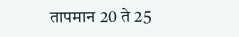तापमान 20 ते 25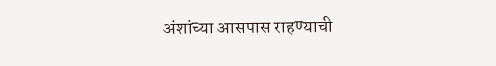अंशांच्या आसपास राहण्याची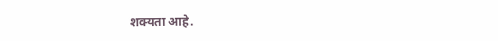शक्यता आहे.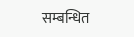सम्बन्धित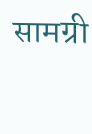सामग्री